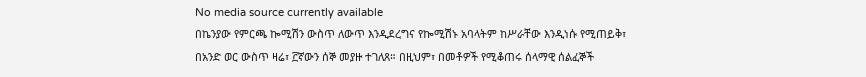No media source currently available
በኬንያው የምርጫ ኰሚሽን ውስጥ ለውጥ እንዲደረግና የኰሚሽኑ አባላትም ከሥራቸው እንዲነሱ የሚጠይቅ፣ በአንድ ወር ውስጥ ዛሬ፣ ፫ኛውን ሰኞ መያዙ ተገለጸ። በዚህም፣ በመቶዎች የሚቆጠሩ ሰላማዊ ሰልፈኞች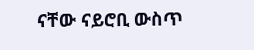ናቸው ናይሮቢ ውስጥ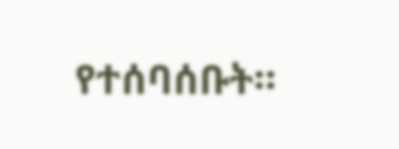የተሰባሰቡት።